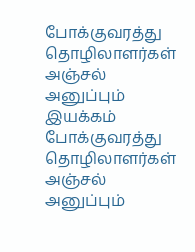போக்குவரத்து தொழிலாளர்கள் அஞ்சல் அனுப்பும் இயக்கம்
போக்குவரத்து தொழிலாளர்கள் அஞ்சல் அனுப்பும்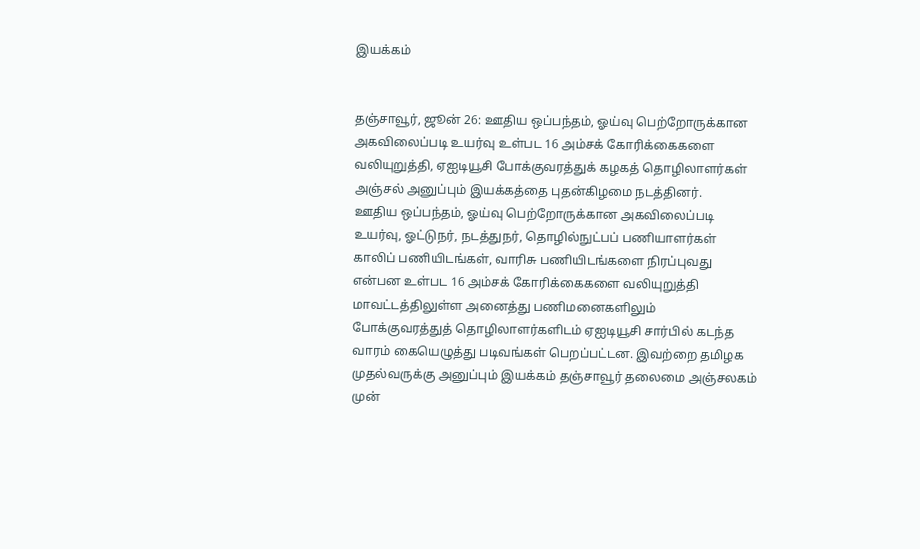இயக்கம்


தஞ்சாவூர், ஜூன் 26: ஊதிய ஒப்பந்தம், ஓய்வு பெற்றோருக்கான அகவிலைப்படி உயர்வு உள்பட 16 அம்சக் கோரிக்கைகளை வலியுறுத்தி, ஏஐடியூசி போக்குவரத்துக் கழகத் தொழிலாளர்கள் அஞ்சல் அனுப்பும் இயக்கத்தை புதன்கிழமை நடத்தினர்.
ஊதிய ஒப்பந்தம், ஓய்வு பெற்றோருக்கான அகவிலைப்படி உயர்வு, ஓட்டுநர், நடத்துநர், தொழில்நுட்பப் பணியாளர்கள் காலிப் பணியிடங்கள், வாரிசு பணியிடங்களை நிரப்புவது என்பன உள்பட 16 அம்சக் கோரிக்கைகளை வலியுறுத்தி மாவட்டத்திலுள்ள அனைத்து பணிமனைகளிலும் போக்குவரத்துத் தொழிலாளர்களிடம் ஏஐடியூசி சார்பில் கடந்த வாரம் கையெழுத்து படிவங்கள் பெறப்பட்டன. இவற்றை தமிழக முதல்வருக்கு அனுப்பும் இயக்கம் தஞ்சாவூர் தலைமை அஞ்சலகம் முன்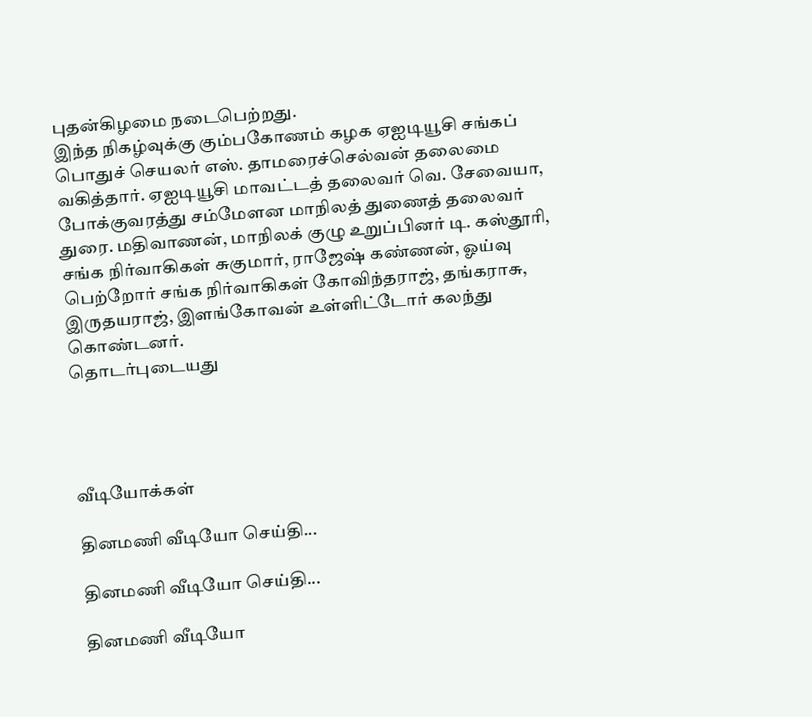புதன்கிழமை நடைபெற்றது.
இந்த நிகழ்வுக்கு கும்பகோணம் கழக ஏஐடியூசி சங்கப் பொதுச் செயலர் எஸ். தாமரைச்செல்வன் தலைமை வகித்தார். ஏஐடியூசி மாவட்டத் தலைவர் வெ. சேவையா, போக்குவரத்து சம்மேளன மாநிலத் துணைத் தலைவர் துரை. மதிவாணன், மாநிலக் குழு உறுப்பினர் டி. கஸ்தூரி, சங்க நிர்வாகிகள் சுகுமார், ராஜேஷ் கண்ணன், ஓய்வு பெற்றோர் சங்க நிர்வாகிகள் கோவிந்தராஜ், தங்கராசு, இருதயராஜ், இளங்கோவன் உள்ளிட்டோர் கலந்து கொண்டனர்.
தொடர்புடையது




வீடியோக்கள்

தினமணி வீடியோ செய்தி...

தினமணி வீடியோ செய்தி...

தினமணி வீடியோ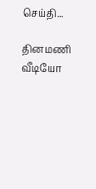செய்தி...

தினமணி வீடியோ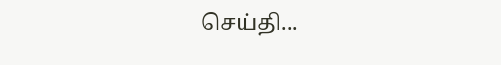செய்தி...